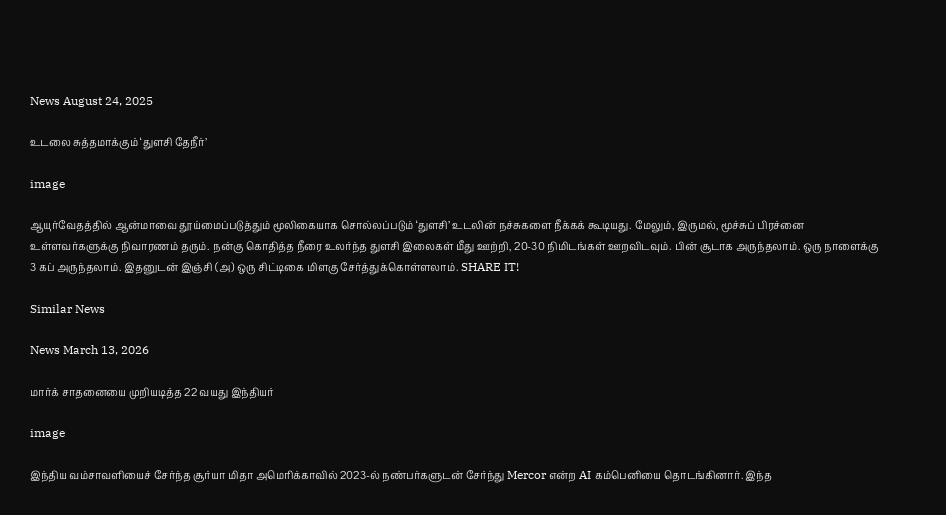News August 24, 2025

உடலை சுத்தமாக்கும் ‘துளசி தேநீர்’

image

ஆயுர்வேதத்தில் ஆன்மாவை தூய்மைப்படுத்தும் மூலிகையாக சொல்லப்படும் ‘துளசி’ உடலின் நச்சுகளை நீக்கக் கூடியது. மேலும், இருமல், மூச்சுப் பிரச்னை உள்ளவர்களுக்கு நிவாரணம் தரும். நன்கு கொதித்த நீரை உலர்ந்த துளசி இலைகள் மீது ஊற்றி, 20-30 நிமிடங்கள் ஊறவிடவும். பின் சூடாக அருந்தலாம். ஒரு நாளைக்கு 3 கப் அருந்தலாம். இதனுடன் இஞ்சி (அ) ஒரு சிட்டிகை மிளகு சேர்த்துக்கொள்ளலாம். SHARE IT!

Similar News

News March 13, 2026

மார்க் சாதனையை முறியடித்த 22 வயது இந்தியர்

image

இந்திய வம்சாவளியைச் சேர்ந்த சூர்யா மிதா அமெரிக்காவில் 2023-ல் நண்பர்களுடன் சேர்ந்து Mercor என்ற AI கம்பெனியை தொடங்கினார். இந்த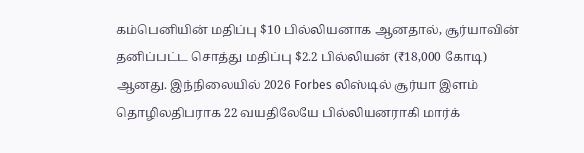கம்பெனியின் மதிப்பு $10 பில்லியனாக ஆனதால், சூர்யாவின் தனிப்பட்ட சொத்து மதிப்பு $2.2 பில்லியன் (₹18,000 கோடி) ஆனது. இந்நிலையில் 2026 Forbes லிஸ்டில் சூர்யா இளம் தொழிலதிபராக 22 வயதிலேயே பில்லியனராகி மார்க்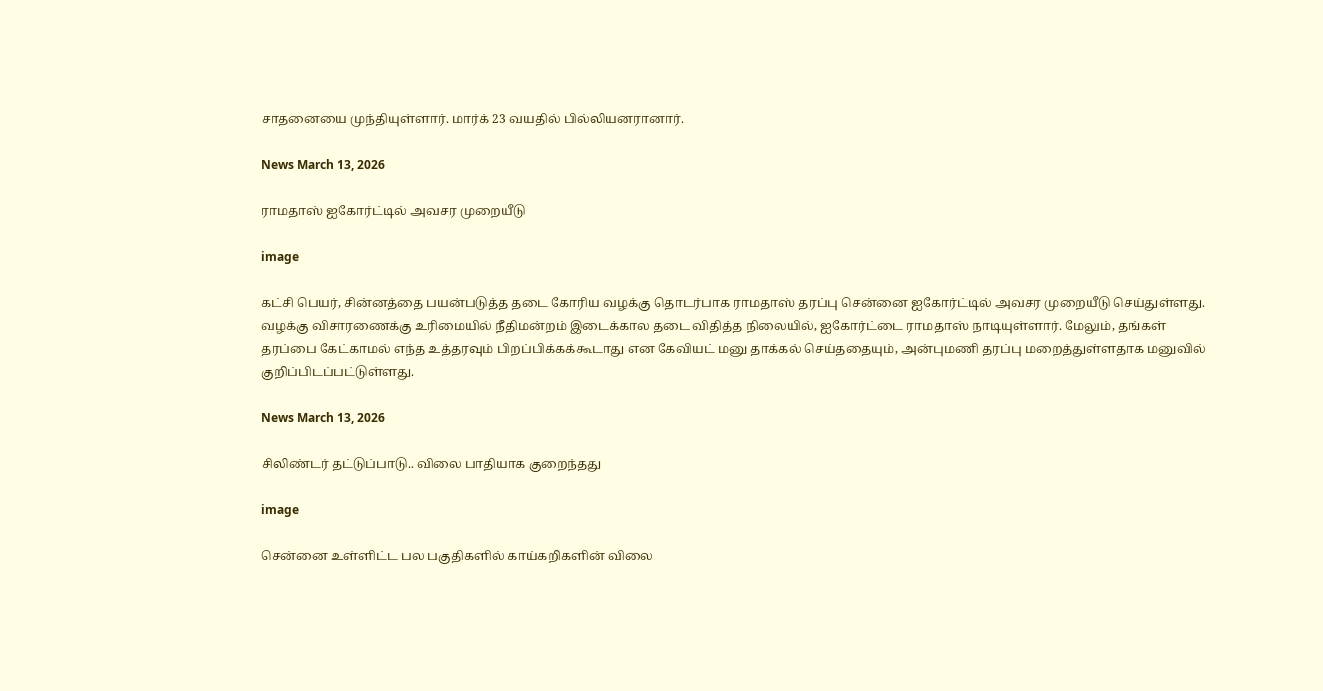சாதனையை முந்தியுள்ளார். மார்க் 23 வயதில் பில்லியனரானார்.

News March 13, 2026

ராமதாஸ் ஐகோர்ட்டில் அவசர முறையீடு

image

கட்சி பெயர், சின்னத்தை பயன்படுத்த தடை கோரிய வழக்கு தொடர்பாக ராமதாஸ் தரப்பு சென்னை ஐகோர்ட்டில் அவசர முறையீடு செய்துள்ளது. வழக்கு விசாரணைக்கு உரிமையில் நீதிமன்றம் இடைக்கால தடை விதித்த நிலையில், ஐகோர்ட்டை ராமதாஸ் நாடியுள்ளார். மேலும், தங்கள் தரப்பை கேட்காமல் எந்த உத்தரவும் பிறப்பிக்கக்கூடாது என கேவியட் மனு தாக்கல் செய்ததையும், அன்புமணி தரப்பு மறைத்துள்ளதாக மனுவில் குறிப்பிடப்பட்டுள்ளது.

News March 13, 2026

சிலிண்டர் தட்டுப்பாடு.. விலை பாதியாக குறைந்தது

image

சென்னை உள்ளிட்ட பல பகுதிகளில் காய்கறிகளின் விலை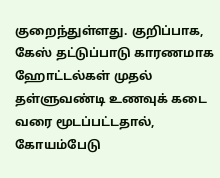குறைந்துள்ளது. குறிப்பாக, கேஸ் தட்டுப்பாடு காரணமாக ஹோட்டல்கள் முதல் தள்ளுவண்டி உணவுக் கடை வரை மூடப்பட்டதால், கோயம்பேடு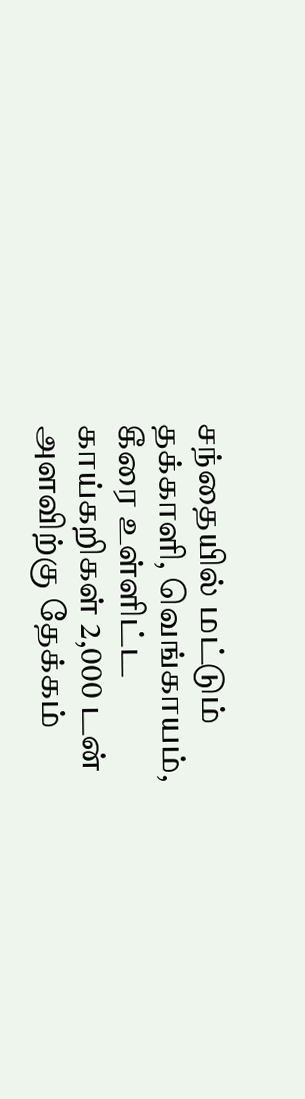சந்தையில் மட்டும் தக்காளி, வெங்காயம், கீரை உள்ளிட்ட காய்கறிகள் 2,000 டன் அளவிற்கு தேக்கம்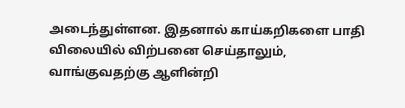அடைந்துள்ளன. இதனால் காய்கறிகளை பாதி விலையில் விற்பனை செய்தாலும், வாங்குவதற்கு ஆளின்றி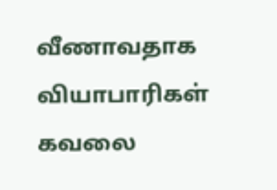வீணாவதாக வியாபாரிகள் கவலை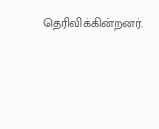தெரிவிக்கின்றனர்.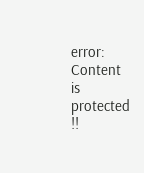error: Content is protected !!